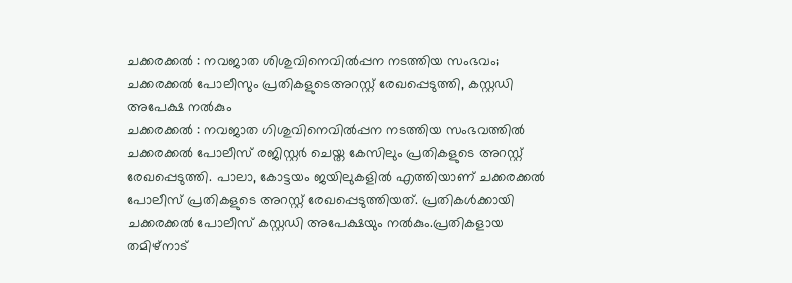ചക്കരക്കൽ : നവജാത ശിശുവിനെവിൽപ്പന നടത്തിയ സംഭവം; ചക്കരക്കൽ പോലീസും പ്രതികളുടെഅറസ്റ്റ് രേഖപ്പെടുത്തി, കസ്റ്റഡി അപേക്ഷ നൽകും
ചക്കരക്കൽ : നവജാത ഗിശുവിനെവിൽപ്പന നടത്തിയ സംഭവത്തിൽ ചക്കരക്കൽ പോലീസ് രജിസ്റ്റർ ചെയ്ത കേസിലും പ്രതികളുടെ അറസ്റ്റ് രേഖപ്പെടുത്തി. പാലാ, കോട്ടയം ജയിലുകളിൽ എത്തിയാണ് ചക്കരക്കൽ പോലീസ് പ്രതികളുടെ അറസ്റ്റ് രേഖപ്പെടുത്തിയത്. പ്രതികൾക്കായി ചക്കരക്കൽ പോലീസ് കസ്റ്റഡി അപേക്ഷയും നൽകും.പ്രതികളായ തമിഴ്നാട്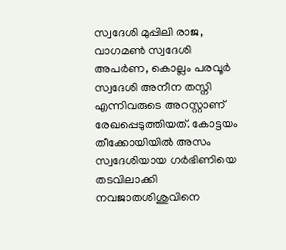സ്വദേശി മുപ്പിലി രാജ, വാഗമൺ സ്വദേശി അപർണ, കൊല്ലം പരവൂർ സ്വദേശി അനീന തസ്നി എന്നിവരുടെ അറസ്റ്റാണ് രേഖപ്പെടുത്തിയത്. കോട്ടയം തീക്കോയിയിൽ അസം സ്വദേശിയായ ഗർഭിണിയെ തടവിലാക്കി നവജാതശിശുവിനെ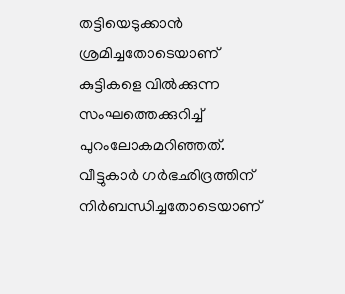തട്ടിയെടുക്കാൻ ശ്രമിച്ചതോടെയാണ് കുട്ടികളെ വിൽക്കുന്ന സംഘത്തെക്കുറിച്ച് പുറംലോകമറിഞ്ഞത്.
വീട്ടുകാർ ഗർഭഛിദ്രത്തിന് നിർബന്ധിച്ചതോടെയാണ്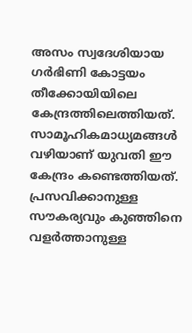അസം സ്വദേശിയായ ഗർഭിണി കോട്ടയം തീക്കോയിയിലെ കേന്ദ്രത്തിലെത്തിയത്. സാമൂഹികമാധ്യമങ്ങൾ വഴിയാണ് യുവതി ഈ കേന്ദ്രം കണ്ടെത്തിയത്. പ്രസവിക്കാനുള്ള സൗകര്യവും കുഞ്ഞിനെ വളർത്താനുള്ള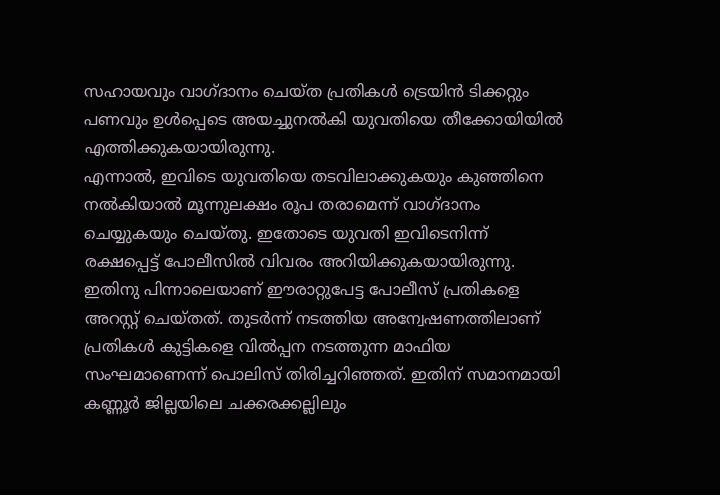സഹായവും വാഗ്ദാനം ചെയ്ത പ്രതികൾ ട്രെയിൻ ടിക്കറ്റും പണവും ഉൾപ്പെടെ അയച്ചുനൽകി യുവതിയെ തീക്കോയിയിൽ എത്തിക്കുകയായിരുന്നു.
എന്നാൽ, ഇവിടെ യുവതിയെ തടവിലാക്കുകയും കുഞ്ഞിനെ നൽകിയാൽ മൂന്നുലക്ഷം രൂപ തരാമെന്ന് വാഗ്ദാനം ചെയ്യുകയും ചെയ്തു. ഇതോടെ യുവതി ഇവിടെനിന്ന് രക്ഷപ്പെട്ട് പോലീസിൽ വിവരം അറിയിക്കുകയായിരുന്നു. ഇതിനു പിന്നാലെയാണ് ഈരാറ്റുപേട്ട പോലീസ് പ്രതികളെ അറസ്റ്റ് ചെയ്തത്. തുടർന്ന് നടത്തിയ അന്വേഷണത്തിലാണ് പ്രതികൾ കുട്ടികളെ വിൽപ്പന നടത്തുന്ന മാഫിയ സംഘമാണെന്ന് പൊലിസ് തിരിച്ചറിഞ്ഞത്. ഇതിന് സമാനമായി കണ്ണൂർ ജില്ലയിലെ ചക്കരക്കല്ലിലും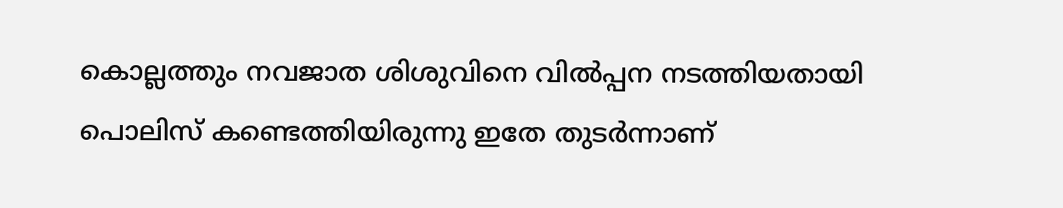കൊല്ലത്തും നവജാത ശിശുവിനെ വിൽപ്പന നടത്തിയതായി പൊലിസ് കണ്ടെത്തിയിരുന്നു ഇതേ തുടർന്നാണ്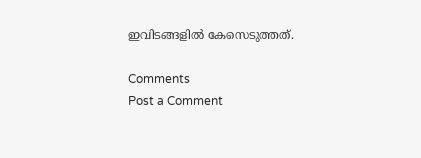ഇവിടങ്ങളിൽ കേസെടുത്തത്.

Comments
Post a Comment